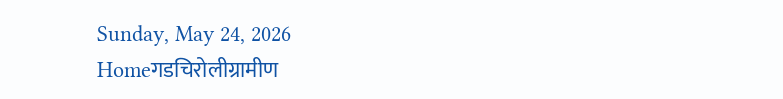Sunday, May 24, 2026
Homeगडचिरोलीग्रामीण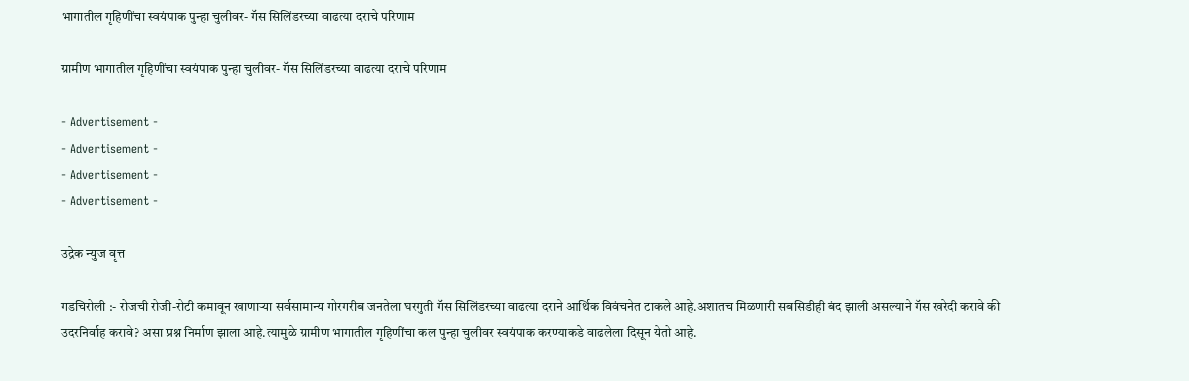भागातील गृहिणींचा स्वयंपाक पुन्हा चुलीवर- गॅस सिलिंडरच्या वाढत्या दराचे परिणाम

ग्रामीण भागातील गृहिणींचा स्वयंपाक पुन्हा चुलीवर- गॅस सिलिंडरच्या वाढत्या दराचे परिणाम

- Advertisement -
- Advertisement -
- Advertisement -
- Advertisement -

उद्रेक न्युज वृत्त

गडचिरोली :- रोजची रोजी-रोटी कमावून खाणाऱ्या सर्वसामान्य गोरगरीब जनतेला घरगुती गॅस सिलिंडरच्या वाढत्या दराने आर्थिक विवंचनेत टाकले आहे.अशातच मिळणारी सबसिडीही बंद झाली असल्याने गॅस खरेदी करावे की उदरनिर्वाह करावे? असा प्रश्न निर्माण झाला आहे.त्यामुळे ग्रामीण भागातील गृहिणींचा कल पुन्हा चुलीवर स्वयंपाक करण्याकडे वाढलेला दिसून येतो आहे.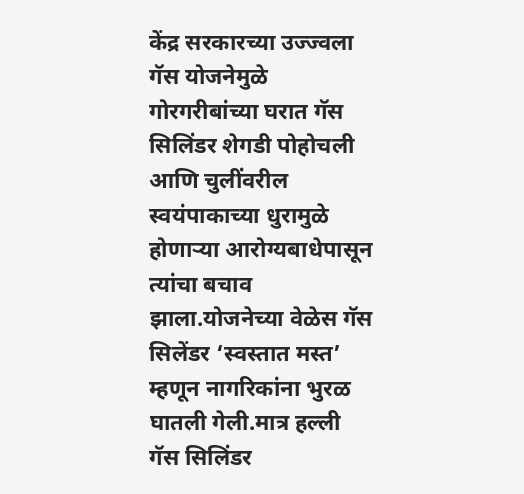केंद्र सरकारच्या उज्ज्वला गॅस योजनेमुळे गोरगरीबांच्या घरात गॅस सिलिंडर शेगडी पोहोचली आणि चुलींवरील स्वयंपाकाच्या धुरामुळे होणाऱ्या आरोग्यबाधेपासून त्यांचा बचाव झाला.योजनेच्या वेळेस गॅस सिलेंडर ‘स्वस्तात मस्त’ म्हणून नागरिकांना भुरळ घातली गेली.मात्र हल्ली गॅस सिलिंडर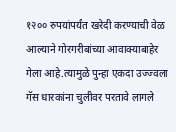१२०० रुपयांपर्यंत खरेदी करण्याची वेळ आल्याने गोरगरीबांच्या आवाक्याबाहेर गेला आहे.त्यामुळे पुन्हा एकदा उज्ज्वला गॅस धारकांना चुलीवर परतावे लागले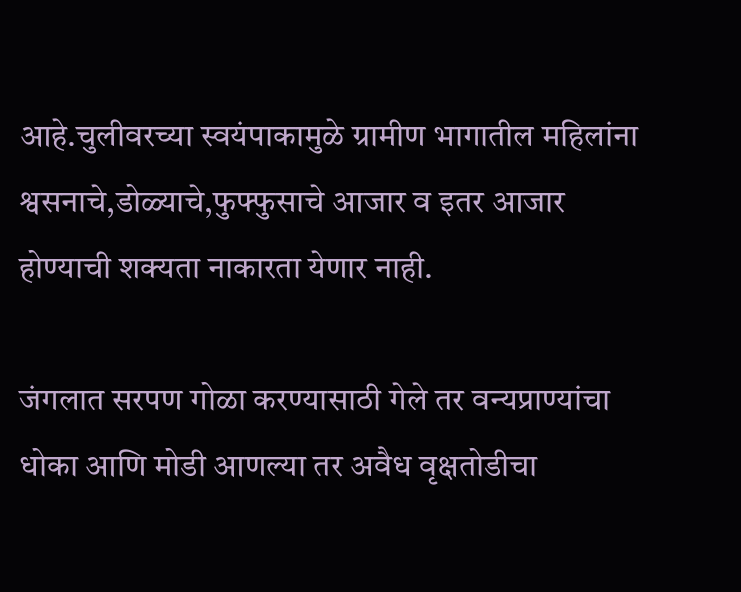आहे.चुलीवरच्या स्वयंपाकामुळे ग्रामीण भागातील महिलांना श्वसनाचे,डोळ्याचे,फुफ्फुसाचे आजार व इतर आजार होण्याची शक्यता नाकारता येणार नाही.

जंगलात सरपण गोळा करण्यासाठी गेले तर वन्यप्राण्यांचा धोका आणि मोडी आणल्या तर अवैध वृक्षतोडीचा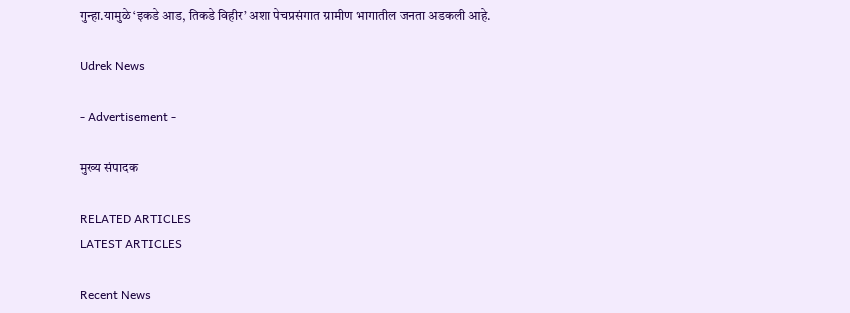गुन्हा.यामुळे ‘इकडे आड, तिकडे विहीर’ अशा पेचप्रसंगात ग्रामीण भागातील जनता अडकली आहे.

Udrek News

- Advertisement -

मुख्य संपादक

RELATED ARTICLES
LATEST ARTICLES

Recent News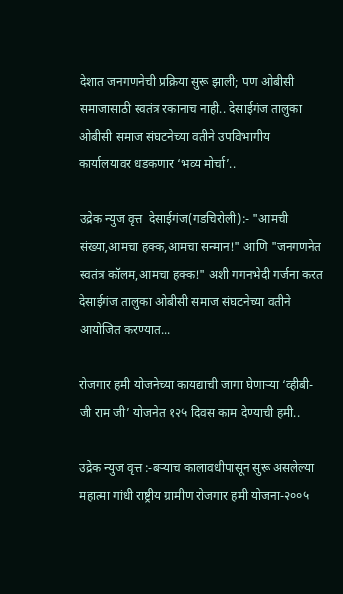देशात जनगणनेची प्रक्रिया सुरू झाली; पण ओबीसी समाजासाठी स्वतंत्र रकानाच नाही.. देसाईगंज तालुका ओबीसी समाज संघटनेच्या वतीने उपविभागीय कार्यालयावर धडकणार ‘भव्य मोर्चा’..

उद्रेक न्युज वृत्त  देसाईगंज(गडचिरोली):- "आमची संख्या,आमचा हक्क,आमचा सन्मान!" आणि "जनगणनेत स्वतंत्र कॉलम,आमचा हक्क!" अशी गगनभेदी गर्जना करत देसाईगंज तालुका ओबीसी समाज संघटनेच्या वतीने आयोजित करण्यात...

रोजगार हमी योजनेच्या कायद्याची जागा घेणाऱ्या ‘व्हीबी-जी राम जी’ योजनेत १२५ दिवस काम देण्याची हमी..

उद्रेक न्युज वृत्त :-बऱ्याच कालावधीपासून सुरू असलेल्या महात्मा गांधी राष्ट्रीय ग्रामीण रोजगार हमी योजना-२००५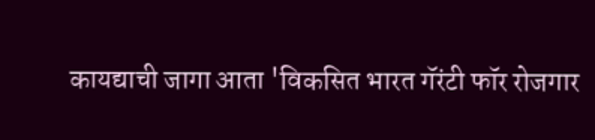कायद्याची जागा आता 'विकसित भारत गॅरंटी फॉर रोजगार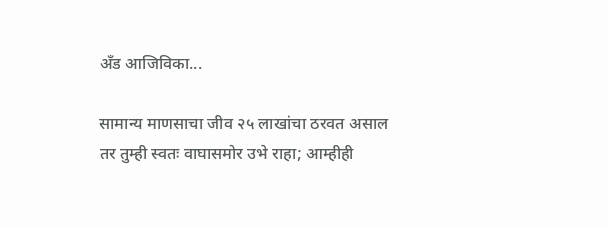अँड आजिविका...

सामान्य माणसाचा जीव २५ लाखांचा ठरवत असाल तर तुम्ही स्वतः वाघासमोर उभे राहा; आम्हीही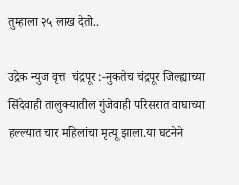तुम्हाला २५ लाख देतो..

उद्रेक न्युज वृत्त  चंद्रपूर :-नुकतेच चंद्रपूर जिल्ह्याच्या सिंदेवाही तालुक्यातील गुंजेवाही परिसरात वाघाच्या हल्ल्यात चार महिलांचा मृत्यू झाला.या घटनेने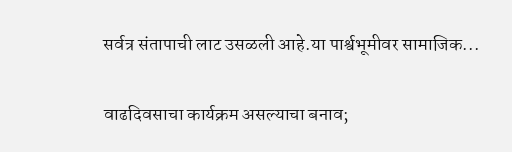सर्वत्र संतापाची लाट उसळली आहे.या पार्श्वभूमीवर सामाजिक...

वाढदिवसाचा कार्यक्रम असल्याचा बनाव;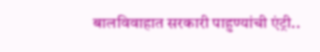बालविवाहात सरकारी पाहुण्यांची एंट्री..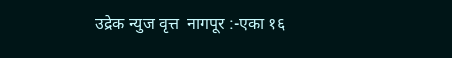उद्रेक न्युज वृत्त  नागपूर :-एका १६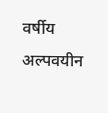वर्षीय अल्पवयीन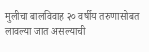मुलीचा बालविवाह २० वर्षीय तरुणासोबत लावल्या जात असल्याची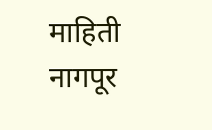माहिती नागपूर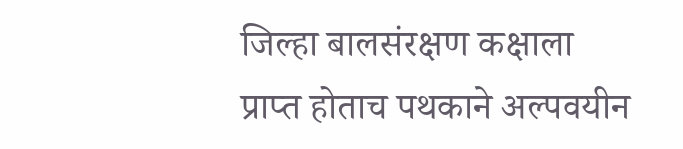जिल्हा बालसंरक्षण कक्षाला प्राप्त होताच पथकाने अल्पवयीन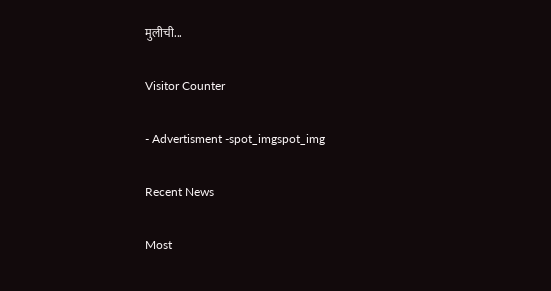मुलीची...

Visitor Counter

- Advertisment -spot_imgspot_img

Recent News

Most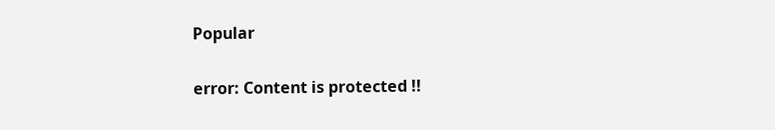Popular

error: Content is protected !!